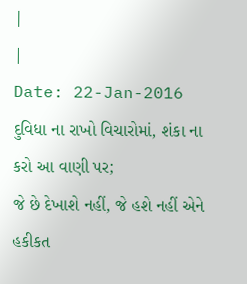|
|
Date: 22-Jan-2016
દુવિધા ના રાખો વિચારોમાં, શંકા ના કરો આ વાણી પર;
જે છે દેખાશે નહીં, જે હશે નહીં એને હકીકત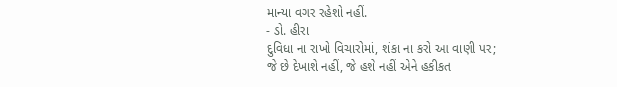માન્યા વગર રહેશો નહીં.
- ડો. હીરા
દુવિધા ના રાખો વિચારોમાં, શંકા ના કરો આ વાણી પર;
જે છે દેખાશે નહીં, જે હશે નહીં એને હકીકત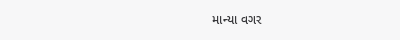માન્યા વગર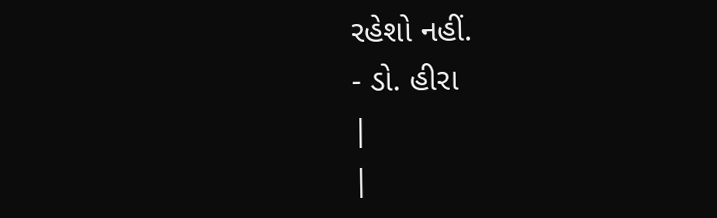રહેશો નહીં.
- ડો. હીરા
|
|